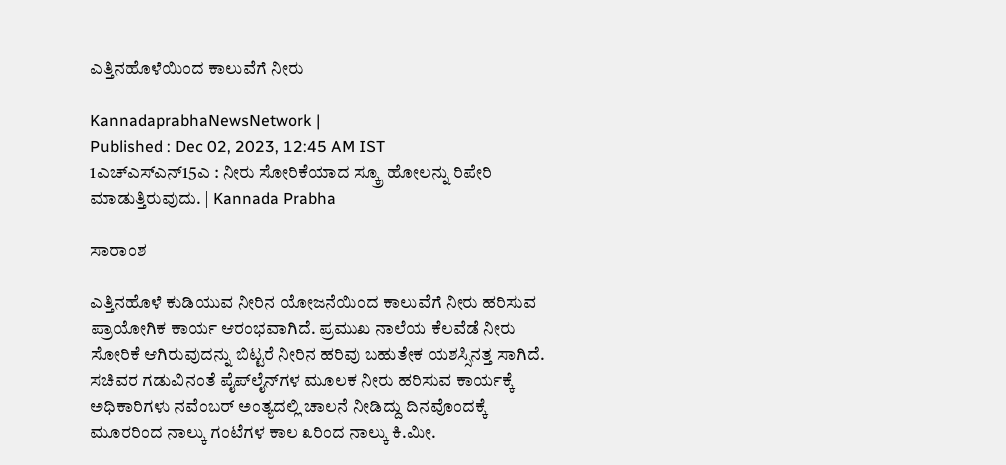ಎತ್ತಿನಹೊಳೆಯಿಂದ ಕಾಲುವೆಗೆ ನೀರು

KannadaprabhaNewsNetwork |
Published : Dec 02, 2023, 12:45 AM IST
1ಎಚ್ಎಸ್ಎನ್15ಎ : ನೀರು ಸೋರಿಕೆಯಾದ ಸ್ಕ್ರೂ ಹೋಲನ್ನು ರಿಪೇರಿ ಮಾಡುತ್ತಿರುವುದು. | Kannada Prabha

ಸಾರಾಂಶ

ಎತ್ತಿನಹೊಳೆ ಕುಡಿಯುವ ನೀರಿನ ಯೋಜನೆಯಿಂದ ಕಾಲುವೆಗೆ ನೀರು ಹರಿಸುವ ಪ್ರಾಯೋಗಿಕ ಕಾರ್ಯ ಆರಂಭವಾಗಿದೆ. ಪ್ರಮುಖ ನಾಲೆಯ ಕೆಲವೆಡೆ ನೀರು ಸೋರಿಕೆ ಆಗಿರುವುದನ್ನು ಬಿಟ್ಟರೆ ನೀರಿನ ಹರಿವು ಬಹುತೇಕ ಯಶಸ್ಸಿನತ್ತ ಸಾಗಿದೆ. ಸಚಿವರ ಗಡುವಿನಂತೆ ಪೈಪ್‌ಲೈನ್‌ಗಳ ಮೂಲಕ ನೀರು ಹರಿಸುವ ಕಾರ್ಯಕ್ಕೆ ಅಧಿಕಾರಿಗಳು ನವೆಂಬರ್‌ ಅಂತ್ಯದಲ್ಲಿ ಚಾಲನೆ ನೀಡಿದ್ದು ದಿನವೊಂದಕ್ಕೆ ಮೂರರಿಂದ ನಾಲ್ಕು ಗಂಟೆಗಳ ಕಾಲ ೩ರಿಂದ ನಾಲ್ಕು ಕಿ.ಮೀ.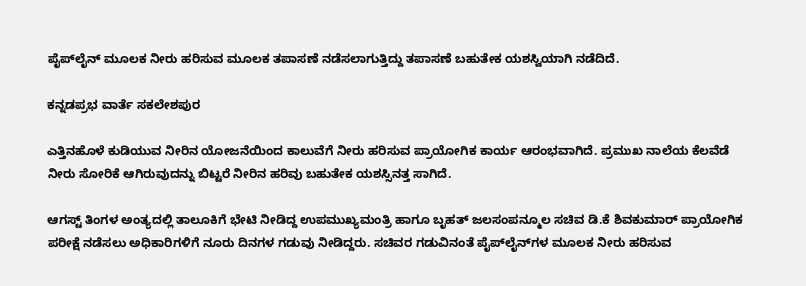ಪೈಪ್‌ಲೈನ್ ಮೂಲಕ ನೀರು ಹರಿಸುವ ಮೂಲಕ ತಪಾಸಣೆ ನಡೆಸಲಾಗುತ್ತಿದ್ದು ತಪಾಸಣೆ ಬಹುತೇಕ ಯಶಸ್ವಿಯಾಗಿ ನಡೆದಿದೆ.

ಕನ್ನಡಪ್ರಭ ವಾರ್ತೆ ಸಕಲೇಶಪುರ

ಎತ್ತಿನಹೊಳೆ ಕುಡಿಯುವ ನೀರಿನ ಯೋಜನೆಯಿಂದ ಕಾಲುವೆಗೆ ನೀರು ಹರಿಸುವ ಪ್ರಾಯೋಗಿಕ ಕಾರ್ಯ ಆರಂಭವಾಗಿದೆ. ಪ್ರಮುಖ ನಾಲೆಯ ಕೆಲವೆಡೆ ನೀರು ಸೋರಿಕೆ ಆಗಿರುವುದನ್ನು ಬಿಟ್ಟರೆ ನೀರಿನ ಹರಿವು ಬಹುತೇಕ ಯಶಸ್ಸಿನತ್ತ ಸಾಗಿದೆ.

ಆಗಸ್ಟ್ ತಿಂಗಳ ಅಂತ್ಯದಲ್ಲಿ ತಾಲೂಕಿಗೆ ಭೇಟಿ ನೀಡಿದ್ದ ಉಪಮುಖ್ಯಮಂತ್ರಿ ಹಾಗೂ ಬೃಹತ್ ಜಲಸಂಪನ್ಮೂಲ ಸಚಿವ ಡಿ.ಕೆ ಶಿವಕುಮಾರ್ ಪ್ರಾಯೋಗಿಕ ಪರೀಕ್ಷೆ ನಡೆಸಲು ಅಧಿಕಾರಿಗಳಿಗೆ ನೂರು ದಿನಗಳ ಗಡುವು ನೀಡಿದ್ದರು. ಸಚಿವರ ಗಡುವಿನಂತೆ ಪೈಪ್‌ಲೈನ್‌ಗಳ ಮೂಲಕ ನೀರು ಹರಿಸುವ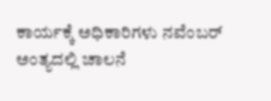ಕಾರ್ಯಕ್ಕೆ ಅಧಿಕಾರಿಗಳು ನವೆಂಬರ್‌ ಅಂತ್ಯದಲ್ಲಿ ಚಾಲನೆ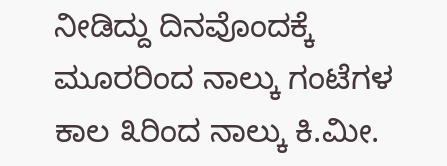ನೀಡಿದ್ದು ದಿನವೊಂದಕ್ಕೆ ಮೂರರಿಂದ ನಾಲ್ಕು ಗಂಟೆಗಳ ಕಾಲ ೩ರಿಂದ ನಾಲ್ಕು ಕಿ.ಮೀ.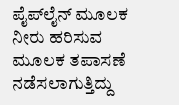ಪೈಪ್‌ಲೈನ್ ಮೂಲಕ ನೀರು ಹರಿಸುವ ಮೂಲಕ ತಪಾಸಣೆ ನಡೆಸಲಾಗುತ್ತಿದ್ದು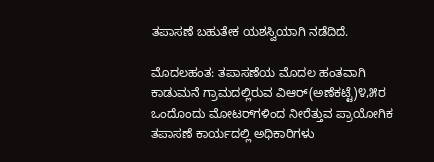ತಪಾಸಣೆ ಬಹುತೇಕ ಯಶಸ್ವಿಯಾಗಿ ನಡೆದಿದೆ.

ಮೊದಲಹಂತ: ತಪಾಸಣೆಯ ಮೊದಲ ಹಂತವಾಗಿ ಕಾಡುಮನೆ ಗ್ರಾಮದಲ್ಲಿರುವ ವಿಆರ್(ಅಣೆಕಟ್ಟೆ)೪,೫ರ ಒಂದೊಂದು ಮೋಟರ್‌ಗಳಿಂದ ನೀರೆತ್ತುವ ಪ್ರಾಯೋಗಿಕ ತಪಾಸಣೆ ಕಾರ್ಯದಲ್ಲಿ ಅಧಿಕಾರಿಗಳು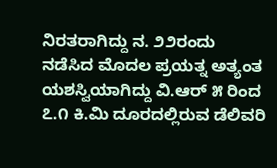ನಿರತರಾಗಿದ್ದು ನ. ೨೨ರಂದು ನಡೆಸಿದ ಮೊದಲ ಪ್ರಯತ್ನ ಅತ್ಯಂತ ಯಶಸ್ವಿಯಾಗಿದ್ದು ವಿ.ಆರ್ ೫ ರಿಂದ ೭.೧ ಕಿ.ಮಿ ದೂರದಲ್ಲಿರುವ ಡೆಲಿವರಿ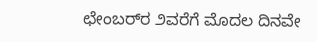ಛೇಂಬರ್‌ರ ೨ವರೆಗೆ ಮೊದಲ ದಿನವೇ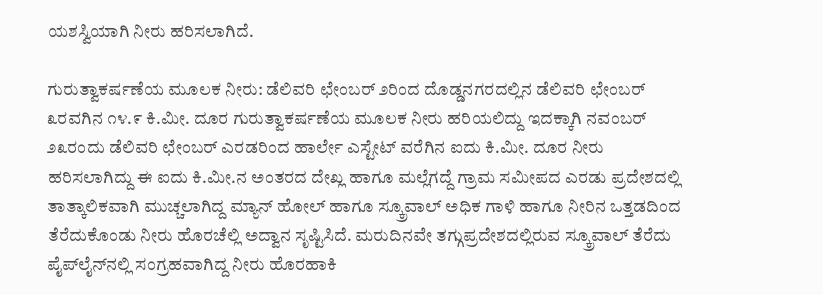ಯಶಸ್ವಿಯಾಗಿ ನೀರು ಹರಿಸಲಾಗಿದೆ.

ಗುರುತ್ವಾಕರ್ಷಣೆಯ ಮೂಲಕ ನೀರು: ಡೆಲಿವರಿ ಛೇಂಬರ್ ೨ರಿಂದ ದೊಡ್ಡನಗರದಲ್ಲಿನ ಡೆಲಿವರಿ ಛೇಂಬರ್ ೩ರವಗಿನ ೧೪.೯ ಕಿ.ಮೀ. ದೂರ ಗುರುತ್ವಾಕರ್ಷಣೆಯ ಮೂಲಕ ನೀರು ಹರಿಯಲಿದ್ದು ಇದಕ್ಕಾಗಿ ನವಂಬರ್ ೨೩ರಂದು ಡೆಲಿವರಿ ಛೇಂಬರ್ ಎರಡರಿಂದ ಹಾರ್ಲೇ ಎಸ್ಟೇಟ್ ವರೆಗಿನ ಐದು ಕಿ.ಮೀ. ದೂರ ನೀರು ಹರಿಸಲಾಗಿದ್ದು ಈ ಐದು ಕಿ.ಮೀ.ನ ಅಂತರದ ದೇಖ್ಲ ಹಾಗೂ ಮಲ್ಲೆಗದ್ದೆ ಗ್ರಾಮ ಸಮೀಪದ ಎರಡು ಪ್ರದೇಶದಲ್ಲಿ ತಾತ್ಕಾಲಿಕವಾಗಿ ಮುಚ್ಚಲಾಗಿದ್ದ ಮ್ಯಾನ್ ಹೋಲ್ ಹಾಗೂ ಸ್ಕ್ರೂವಾಲ್ ಅಧಿಕ ಗಾಳಿ ಹಾಗೂ ನೀರಿನ ಒತ್ತಡದಿಂದ ತೆರೆದುಕೊಂಡು ನೀರು ಹೊರಚೆಲ್ಲಿ ಅದ್ವಾನ ಸೃಷ್ಟಿಸಿದೆ. ಮರುದಿನವೇ ತಗ್ಗುಪ್ರದೇಶದಲ್ಲಿರುವ ಸ್ಕ್ರೂವಾಲ್ ತೆರೆದು ಪೈಪ್‌ಲೈನ್‌ನಲ್ಲಿ ಸಂಗ್ರಹವಾಗಿದ್ದ ನೀರು ಹೊರಹಾಕಿ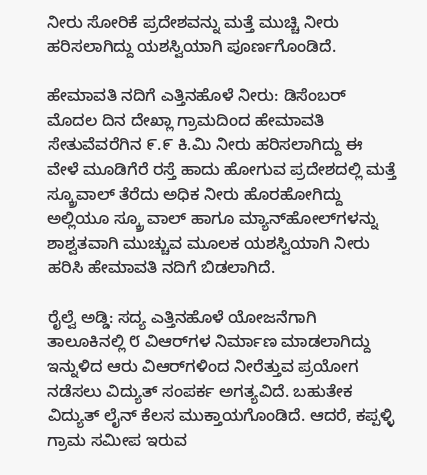ನೀರು ಸೋರಿಕೆ ಪ್ರದೇಶವನ್ನು ಮತ್ತೆ ಮುಚ್ಚಿ ನೀರು ಹರಿಸಲಾಗಿದ್ದು ಯಶಸ್ವಿಯಾಗಿ ಪೂರ್ಣಗೊಂಡಿದೆ.

ಹೇಮಾವತಿ ನದಿಗೆ ಎತ್ತಿನಹೊಳೆ ನೀರು: ಡಿಸೆಂಬರ್ ಮೊದಲ ದಿನ ದೇಖ್ಲಾ ಗ್ರಾಮದಿಂದ ಹೇಮಾವತಿ ಸೇತುವೆವರೆಗಿನ ೯.೯ ಕಿ.ಮಿ ನೀರು ಹರಿಸಲಾಗಿದ್ದು ಈ ವೇಳೆ ಮೂಡಿಗೆರೆ ರಸ್ತೆ ಹಾದು ಹೋಗುವ ಪ್ರದೇಶದಲ್ಲಿ ಮತ್ತೆ ಸ್ಕ್ರೂವಾಲ್ ತೆರೆದು ಅಧಿಕ ನೀರು ಹೊರಹೋಗಿದ್ದು ಅಲ್ಲಿಯೂ ಸ್ಕ್ರೂ ವಾಲ್ ಹಾಗೂ ಮ್ಯಾನ್‌ಹೋಲ್‌ಗಳನ್ನು ಶಾಶ್ವತವಾಗಿ ಮುಚ್ಚುವ ಮೂಲಕ ಯಶಸ್ವಿಯಾಗಿ ನೀರು ಹರಿಸಿ ಹೇಮಾವತಿ ನದಿಗೆ ಬಿಡಲಾಗಿದೆ.

ರೈಲ್ವೆ ಅಡ್ಡಿ: ಸದ್ಯ ಎತ್ತಿನಹೊಳೆ ಯೋಜನೆಗಾಗಿ ತಾಲೂಕಿನಲ್ಲಿ ೮ ವಿಆರ್‌ಗಳ ನಿರ್ಮಾಣ ಮಾಡಲಾಗಿದ್ದು ಇನ್ನುಳಿದ ಆರು ವಿಆರ್‌ಗಳಿಂದ ನೀರೆತ್ತುವ ಪ್ರಯೋಗ ನಡೆಸಲು ವಿದ್ಯುತ್ ಸಂಪರ್ಕ ಅಗತ್ಯವಿದೆ. ಬಹುತೇಕ ವಿದ್ಯುತ್ ಲೈನ್ ಕೆಲಸ ಮುಕ್ತಾಯಗೊಂಡಿದೆ. ಆದರೆ, ಕಪ್ಪಳ್ಳಿ ಗ್ರಾಮ ಸಮೀಪ ಇರುವ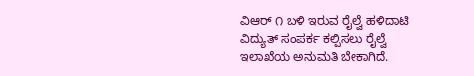ವಿಆರ್ ೧ ಬಳಿ ಇರುವ ರೈಲ್ವೆ ಹಳಿದಾಟಿ ವಿದ್ಯುತ್ ಸಂಪರ್ಕ ಕಲ್ಪಿಸಲು ರೈಲ್ವೆ ಇಲಾಖೆಯ ಅನುಮತಿ ಬೇಕಾಗಿದೆ.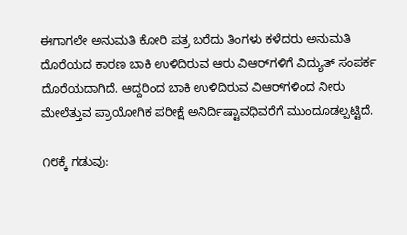ಈಗಾಗಲೇ ಅನುಮತಿ ಕೋರಿ ಪತ್ರ ಬರೆದು ತಿಂಗಳು ಕಳೆದರು ಅನುಮತಿ ದೊರೆಯದ ಕಾರಣ ಬಾಕಿ ಉಳಿದಿರುವ ಆರು ವಿಆರ್‌ಗಳಿಗೆ ವಿದ್ಯುತ್ ಸಂಪರ್ಕ ದೊರೆಯದಾಗಿದೆ. ಆದ್ದರಿಂದ ಬಾಕಿ ಉಳಿದಿರುವ ವಿಆರ್‌ಗಳಿಂದ ನೀರು ಮೇಲೆತ್ತುವ ಪ್ರಾಯೋಗಿಕ ಪರೀಕ್ಷೆ ಅನಿರ್ದಿಷ್ಟಾವಧಿವರೆಗೆ ಮುಂದೂಡಲ್ಪಟ್ಟಿದೆ.

೧೮ಕ್ಕೆ ಗಡುವು: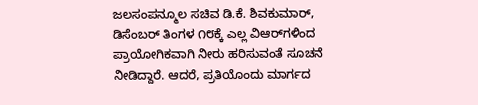ಜಲಸಂಪನ್ಮೂಲ ಸಚಿವ ಡಿ.ಕೆ. ಶಿವಕುಮಾರ್, ಡಿಸೆಂಬರ್ ತಿಂಗಳ ೧೮ಕ್ಕೆ ಎಲ್ಲ ವಿಆರ್‌ಗಳಿಂದ ಪ್ರಾಯೋಗಿಕವಾಗಿ ನೀರು ಹರಿಸುವಂತೆ ಸೂಚನೆ ನೀಡಿದ್ದಾರೆ. ಆದರೆ, ಪ್ರತಿಯೊಂದು ಮಾರ್ಗದ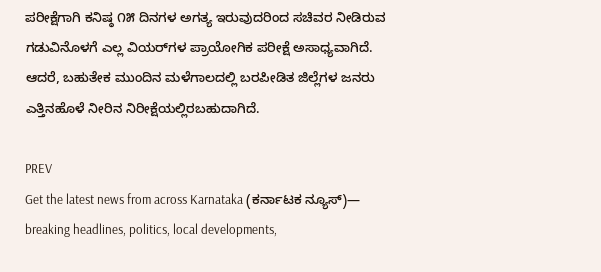ಪರೀಕ್ಷೆಗಾಗಿ ಕನಿಷ್ಠ ೧೫ ದಿನಗಳ ಅಗತ್ಯ ಇರುವುದರಿಂದ ಸಚಿವರ ನೀಡಿರುವ ಗಡುವಿನೊಳಗೆ ಎಲ್ಲ ವಿಯರ್‌ಗಳ ಪ್ರಾಯೋಗಿಕ ಪರೀಕ್ಷೆ ಅಸಾಧ್ಯವಾಗಿದೆ. ಆದರೆ, ಬಹುತೇಕ ಮುಂದಿನ ಮಳೆಗಾಲದಲ್ಲಿ ಬರಪೀಡಿತ ಜಿಲ್ಲೆಗಳ ಜನರು ಎತ್ತಿನಹೊಳೆ ನೀರಿನ ನಿರೀಕ್ಷೆಯಲ್ಲಿರಬಹುದಾಗಿದೆ.

PREV
Get the latest news from across Karnataka (ಕರ್ನಾಟಕ ನ್ಯೂಸ್)— breaking headlines, politics, local developments,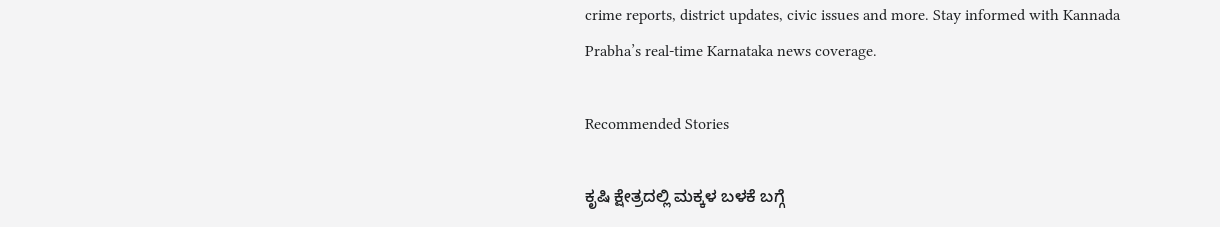crime reports, district updates, civic issues and more. Stay informed with Kannada Prabha’s real‑time Karnataka news coverage.

Recommended Stories

ಕೃಷಿ ಕ್ಷೇತ್ರದಲ್ಲಿ ಮಕ್ಕಳ ಬಳಕೆ ಬಗ್ಗೆ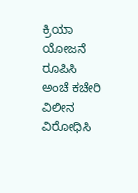ಕ್ರಿಯಾ ಯೋಜನೆ ರೂಪಿಸಿ
ಅಂಚೆ ಕಚೇರಿ ವಿಲೀನ ವಿರೋಧಿಸಿ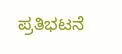ಪ್ರತಿಭಟನೆ